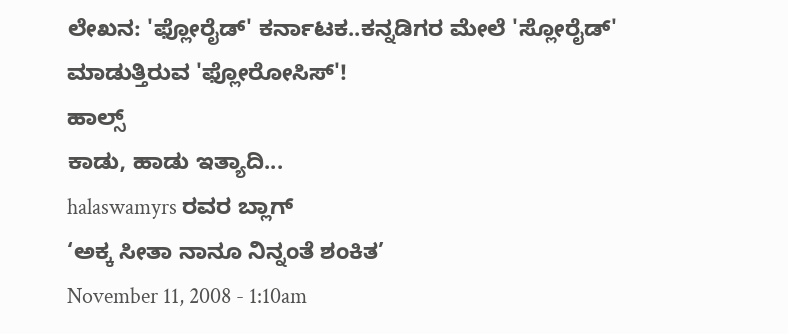ಲೇಖನ: 'ಫ್ಲೋರೈಡ್' ಕರ್ನಾಟಕ..ಕನ್ನಡಿಗರ ಮೇಲೆ 'ಸ್ಲೋರೈಡ್' ಮಾಡುತ್ತಿರುವ 'ಫ್ಲೋರೋಸಿಸ್'!
ಹಾಲ್ಸ್
ಕಾಡು, ಹಾಡು ಇತ್ಯಾದಿ...
halaswamyrs ರವರ ಬ್ಲಾಗ್
‘ಅಕ್ಕ ಸೀತಾ ನಾನೂ ನಿನ್ನಂತೆ ಶಂಕಿತ’
November 11, 2008 - 1:10am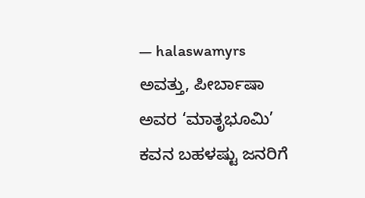— halaswamyrs
ಅವತ್ತು, ಪೀರ್ಬಾಷಾ ಅವರ ‘ಮಾತೃಭೂಮಿ’ ಕವನ ಬಹಳಷ್ಟು ಜನರಿಗೆ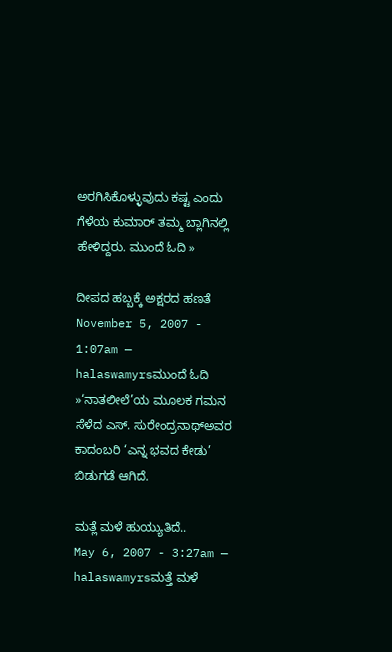ಅರಗಿಸಿಕೊಳ್ಳುವುದು ಕಷ್ಟ ಎಂದು ಗೆಳೆಯ ಕುಮಾರ್ ತಮ್ಮ ಬ್ಲಾಗಿನಲ್ಲಿ ಹೇಳಿದ್ದರು. ಮುಂದೆ ಓದಿ »

ದೀಪದ ಹಬ್ಬಕ್ಕೆ ಅಕ್ಷರದ ಹಣತೆ
November 5, 2007 - 1:07am — halaswamyrsಮುಂದೆ ಓದಿ »‘ನಾತಲೀಲೆ’ಯ ಮೂಲಕ ಗಮನ ಸೆಳೆದ ಎಸ್. ಸುರೇಂದ್ರನಾಥ್ಅವರ ಕಾದಂಬರಿ ‘ಎನ್ನ ಭವದ ಕೇಡು’ ಬಿಡುಗಡೆ ಆಗಿದೆ.

ಮತ್ಲೆ ಮಳೆ ಹುಯ್ಯುತಿದೆ..
May 6, 2007 - 3:27am — halaswamyrsಮತ್ತೆ ಮಳೆ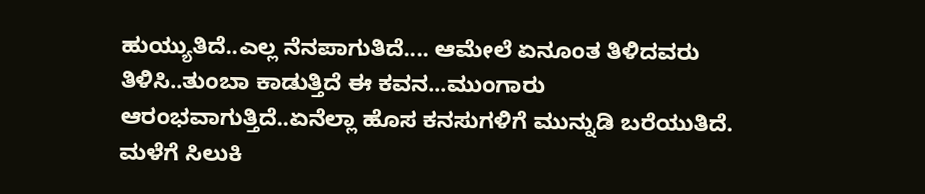ಹುಯ್ಯುತಿದೆ..ಎಲ್ಲ ನೆನಪಾಗುತಿದೆ.... ಆಮೇಲೆ ಏನೂಂತ ತಿಳಿದವರು ತಿಳಿಸಿ..ತುಂಬಾ ಕಾಡುತ್ತಿದೆ ಈ ಕವನ...ಮುಂಗಾರು ಆರಂಭವಾಗುತ್ತಿದೆ..ಏನೆಲ್ಲಾ ಹೊಸ ಕನಸುಗಳಿಗೆ ಮುನ್ನುಡಿ ಬರೆಯುತಿದೆ. ಮಳೆಗೆ ಸಿಲುಕಿ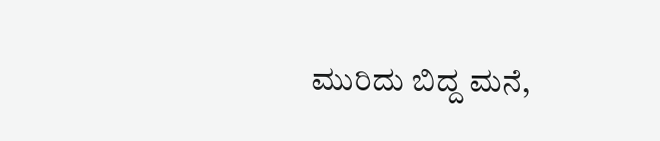ಮುರಿದು ಬಿದ್ದ ಮನೆ,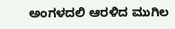ಅಂಗಳದಲಿ ಆರಳಿದ ಮುಗಿಲ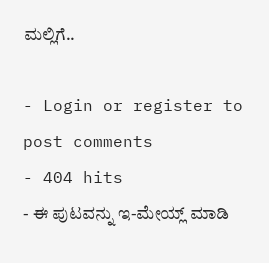ಮಲ್ಲಿಗೆ..

- Login or register to post comments
- 404 hits
- ಈ ಪುಟವನ್ನು ಇ-ಮೇಯ್ಲ್ ಮಾಡಿ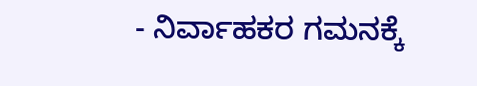- ನಿರ್ವಾಹಕರ ಗಮನಕ್ಕೆ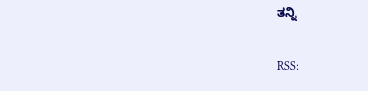ತನ್ನಿ

RSS: